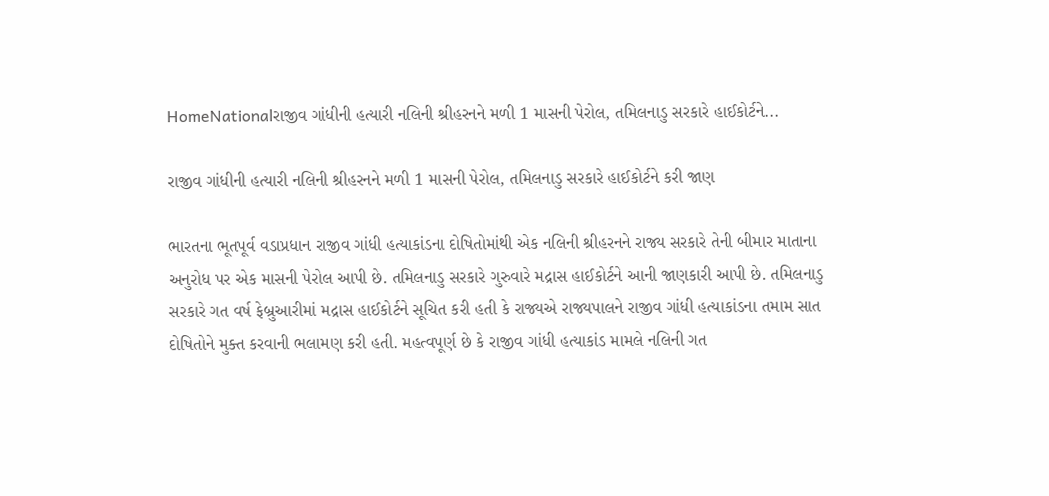HomeNationalરાજીવ ગાંધીની હત્યારી નલિની શ્રીહરનને મળી 1 માસની પેરોલ, તમિલનાડુ સરકારે હાઈકોર્ટને...

રાજીવ ગાંધીની હત્યારી નલિની શ્રીહરનને મળી 1 માસની પેરોલ, તમિલનાડુ સરકારે હાઈકોર્ટને કરી જાણ

ભારતના ભૂતપૂર્વ વડાપ્રધાન રાજીવ ગાંધી હત્યાકાંડના દોષિતોમાંથી એક નલિની શ્રીહરનને રાજ્ય સરકારે તેની બીમાર માતાના અનુરોધ પર એક માસની પેરોલ આપી છે. તમિલનાડુ સરકારે ગુરુવારે મદ્રાસ હાઈકોર્ટને આની જાણકારી આપી છે. તમિલનાડુ સરકારે ગત વર્ષ ફેબ્રુઆરીમાં મદ્રાસ હાઈકોર્ટને સૂચિત કરી હતી કે રાજ્યએ રાજ્યપાલને રાજીવ ગાંધી હત્યાકાંડના તમામ સાત દોષિતોને મુક્ત કરવાની ભલામણ કરી હતી. મહત્વપૂર્ણ છે કે રાજીવ ગાંધી હત્યાકાંડ મામલે નલિની ગત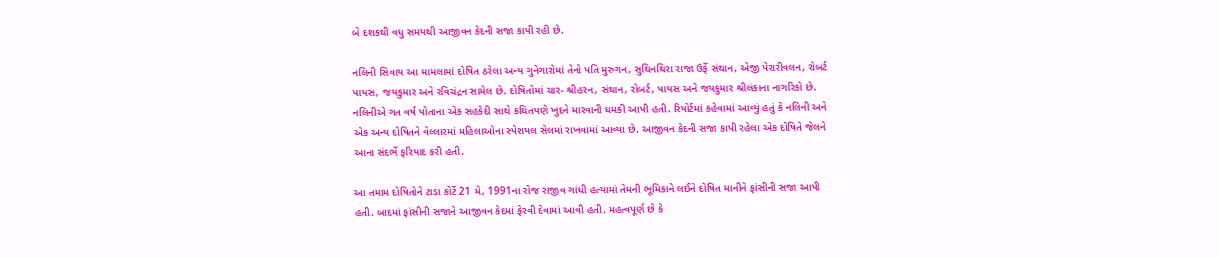બે દશકથી વધુ સમયથી આજીવન કેદની સજા કાપી રહી છે.

નલિની સિવાય આ મામલામાં દોષિત ઠરેલા અન્ય ગુનેગારોમાં તેનો પતિ મુરુગન, સુથિનથિરા રાજા ઉર્ફે સંથાન, એજી પેરારીવલન, રોબર્ટ પાયસ, જયકુમાર અને રવિચંદ્રન સામેલ છે. દોષિતોમાં ચાર- શ્રીહરન, સંથાન, રોબર્ટ, પાયસ અને જયકુમાર શ્રીલંકાના નાગરિકો છે. નલિનીએ ગત વર્ષ પોતાના એક સહકેદી સાથે કથિતપણે ખુદને મારવાની ધમકી આપી હતી. રિપોર્ટમાં કહેવામાં આવ્યું હતું કે નલિની અને એક અન્ય દોષિતને વેલ્લારમાં મહિલાઓના સ્પેશયલ સેલમાં રાખવામાં આવ્યા છે. આજીવન કેદની સજા કાપી રહેલા એક દોષિતે જેલને આના સંદર્ભે ફરિયાદ કરી હતી.

આ તમામ દોષિતોને ટાડા કોર્ટે 21 મે, 1991ના રોજ રાજીવ ગાંધી હત્યામાં તેમની ભૂમિકાને લઈને દોષિત માનીને ફાંસીની સજા આપી હતી. બાદમાં ફાંસીની સજાને આજીવન કેદમાં ફેરવી દેવામાં આવી હતી. મહત્વપૂર્ણ છે કે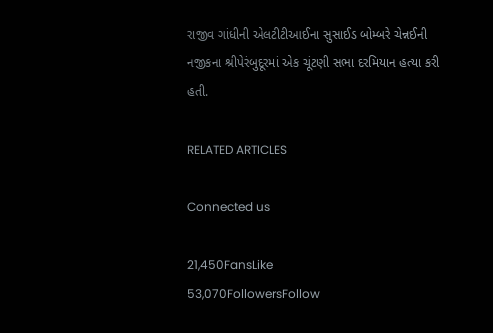રાજીવ ગાંધીની એલટીટીઆઈના સુસાઈડ બોમ્બરે ચેન્નઈની નજીકના શ્રીપેરંબુદૂરમાં એક ચૂંટણી સભા દરમિયાન હત્યા કરી હતી.

RELATED ARTICLES

Connected us

21,450FansLike
53,070FollowersFollow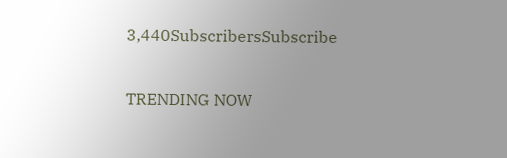3,440SubscribersSubscribe

TRENDING NOW